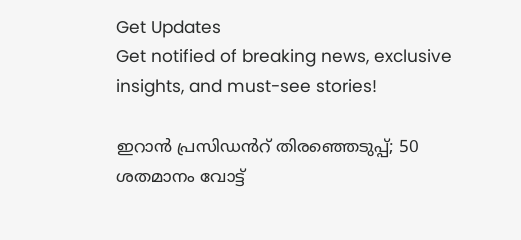Get Updates
Get notified of breaking news, exclusive insights, and must-see stories!

ഇറാൻ പ്രസിഡൻറ് തിരഞ്ഞെടുപ്പ്; 50 ശതമാനം വോട്ട്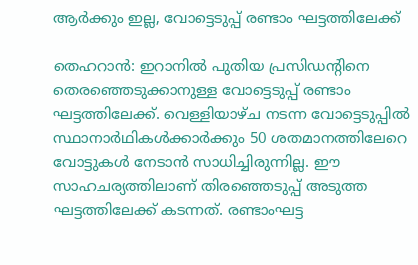ആർക്കും ഇല്ല, വോട്ടെടുപ്പ് രണ്ടാം ഘട്ടത്തിലേക്ക്

തെഹറാൻ: ഇറാനിൽ പുതിയ പ്രസിഡന്റിനെ തെരഞ്ഞെടുക്കാനുള്ള വോട്ടെടുപ്പ് രണ്ടാം ഘട്ടത്തിലേക്ക്. വെള്ളിയാഴ്ച നടന്ന വോട്ടെടുപ്പിൽ സ്ഥാനാർഥികൾക്കാർക്കും 50 ശതമാനത്തിലേറെ വോട്ടുകൾ നേടാൻ സാധിച്ചിരുന്നില്ല. ഈ സാഹചര്യത്തിലാണ് തിരഞ്ഞെടുപ്പ് അടുത്ത ഘട്ടത്തിലേക്ക് കടന്നത്. രണ്ടാംഘട്ട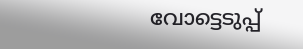വോട്ടെടുപ്പ്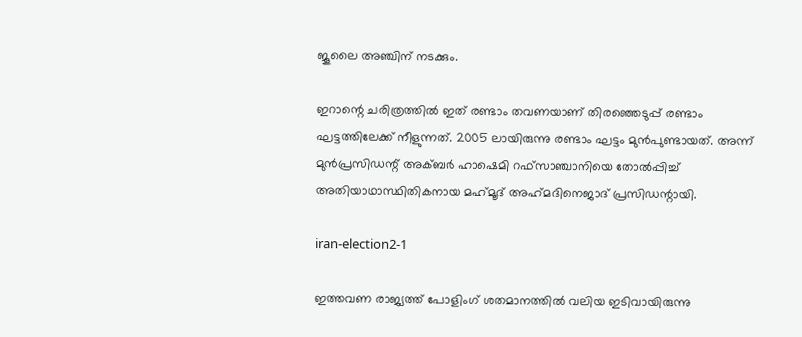ജൂലൈ അഞ്ചിന് നടക്കും.

ഇറാന്റെ ചരിത്രത്തിൽ ഇത് രണ്ടാം തവണയാണ് തിരഞ്ഞെടുപ്പ് രണ്ടാം ഘട്ടത്തിലേക്ക് നീളുന്നത്. 2005 ലായിരുന്നു രണ്ടാം ഘട്ടം മുൻപുണ്ടായത്. അന്ന് മുൻപ്രസിഡന്റ് അക്ബർ ഹാഷെമി റഫ്‌സാഞ്ചാനിയെ തോൽപ്പിച്ച് അതിയാഥാസ്ഥിതികനായ മഹ്‌മൂദ് അഹ്‍മദിനെജാദ് പ്രസിഡന്റായി.

iran-election2-1

ഇത്തവണ രാജ്യത്ത് പോളിംഗ് ശതമാനത്തിൽ വലിയ ഇടിവായിരുന്നു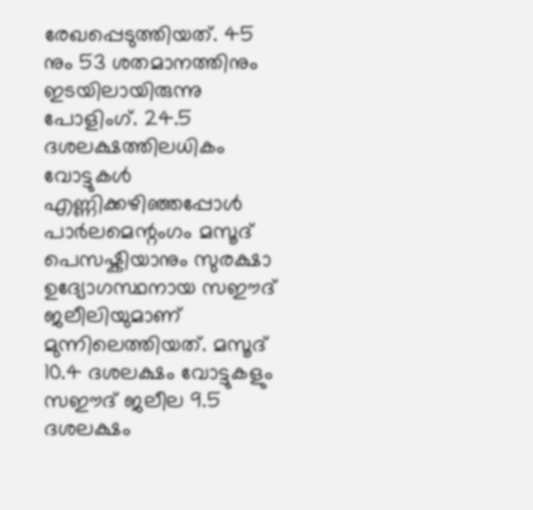രേഖപ്പെടുത്തിയത്. 45 നും 53 ശതമാനത്തിനും ഇടയിലായിരുന്നു പോളിംഗ്. 24.5 ദശലക്ഷത്തിലധികം വോട്ടുകൾ എണ്ണിക്കഴിഞ്ഞപ്പോൾ പാർലമെന്റംഗം മസൂദ് പെസഷ്കിയാനും സുരക്ഷാ ഉദ്യോഗസ്ഥനായ സഈദ് ജലീലിയുമാണ് മുന്നിലെത്തിയത്. മസൂദ് 10.4 ദശലക്ഷം വോട്ടുകളും സഈദ് ജലീല 9.5 ദശലക്ഷം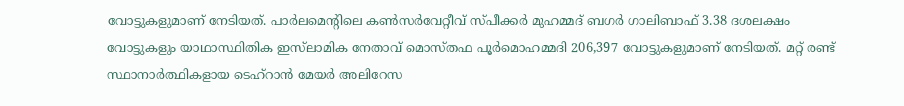വോട്ടുകളുമാണ് നേടിയത്. പാർലമെൻ്റിലെ കൺസർവേറ്റീവ് സ്പീക്കർ മുഹമ്മദ് ബഗർ ഗാലിബാഫ് 3.38 ദശലക്ഷം വോട്ടുകളും യാഥാസ്ഥിതിക ഇസ്‌ലാമിക നേതാവ് മൊസ്തഫ പൂർമൊഹമ്മദി 206,397 വോട്ടുകളുമാണ് നേടിയത്. മറ്റ് രണ്ട് സ്ഥാനാർത്ഥികളായ ടെഹ്‌റാൻ മേയർ അലിറേസ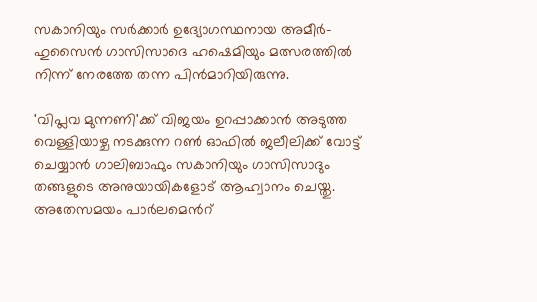സകാനിയും സർക്കാർ ഉദ്യോഗസ്ഥനായ അമീർ-ഹുസൈൻ ഗാസിസാദെ ഹഷെമിയും മത്സരത്തിൽ നിന്ന് നേരത്തേ തന്ന പിൻമാറിയിരുന്നു.

'വിപ്ലവ മുന്നണി'ക്ക് വിജയം ഉറപ്പാക്കാൻ അടുത്ത വെള്ളിയാഴ്ച നടക്കുന്ന റൺ ഓഫിൽ ജലീലിക്ക് വോട്ട് ചെയ്യാൻ ഗാലിബാഫും സകാനിയും ഗാസിസാദും തങ്ങളുടെ അനുയായികളോട് ആഹ്വാനം ചെയ്തു. അതേസമയം പാർലമെൻറ്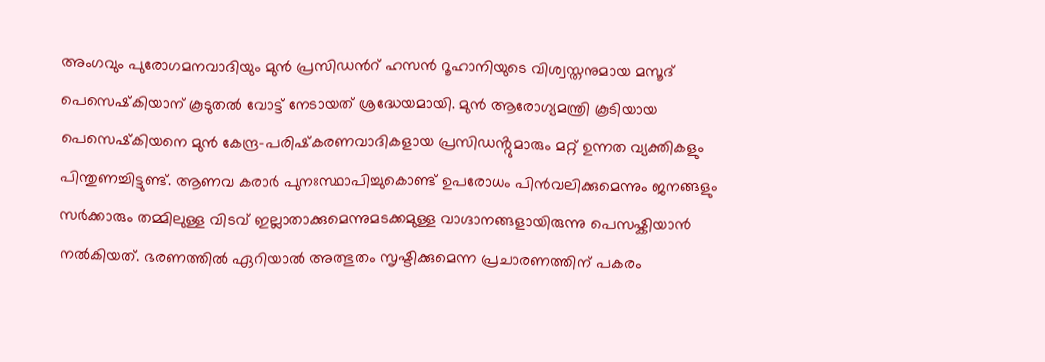അംഗവും പുരോഗമനവാദിയും മുൻ പ്രസിഡൻറ് ഹസൻ റൂഹാനിയുടെ വിശ്വസ്തനുമായ മസൂദ് പെസെഷ്‌കിയാന് കൂടുതൽ വോട്ട് നേടായത് ശ്രദ്ധേയമായി. മുൻ ആരോഗ്യമന്ത്രി കൂടിയായ പെസെഷ്‌കിയനെ മുൻ കേന്ദ്ര-പരിഷ്‌കരണവാദികളായ പ്രസിഡൻ്റുമാരും മറ്റ് ഉന്നത വ്യക്തികളും പിന്തുണച്ചിട്ടുണ്ട്. ആണവ കരാർ പുനഃസ്ഥാപിച്ചുകൊണ്ട് ഉപരോധം പിൻവലിക്കുമെന്നും ജനങ്ങളും സർക്കാരും തമ്മിലുള്ള വിടവ് ഇല്ലാതാക്കുമെന്നുമടക്കമുള്ള വാഗ്ദാനങ്ങളായിരുന്നു പെസഷ്കിയാൻ നൽകിയത്. ഭരണത്തിൽ ഏറിയാൽ അത്ഭുതം സൃഷ്ടിക്കുമെന്ന പ്രചാരണത്തിന് പകരം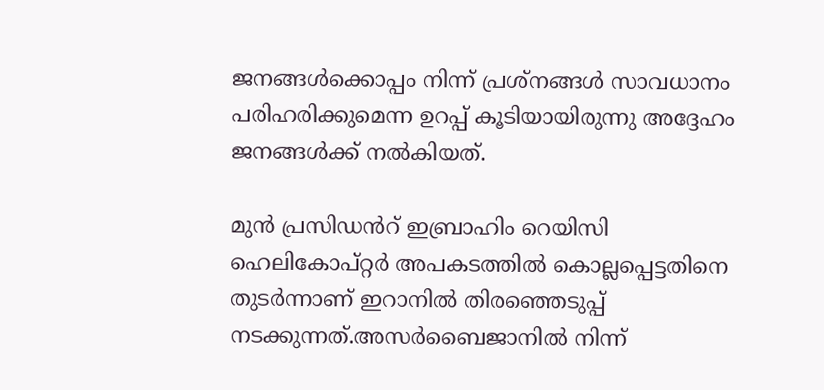ജനങ്ങൾക്കൊപ്പം നിന്ന് പ്രശ്നങ്ങൾ സാവധാനം പരിഹരിക്കുമെന്ന ഉറപ്പ് കൂടിയായിരുന്നു അദ്ദേഹം ജനങ്ങൾക്ക് നൽകിയത്.

മുൻ പ്രസിഡൻറ് ഇബ്രാഹിം റെയിസി ഹെലികോപ്റ്റർ അപകടത്തിൽ കൊല്ലപ്പെട്ടതിനെ തുടർന്നാണ് ഇറാനിൽ തിരഞ്ഞെടുപ്പ് നടക്കുന്നത്.അസർബൈജാനിൽ നിന്ന്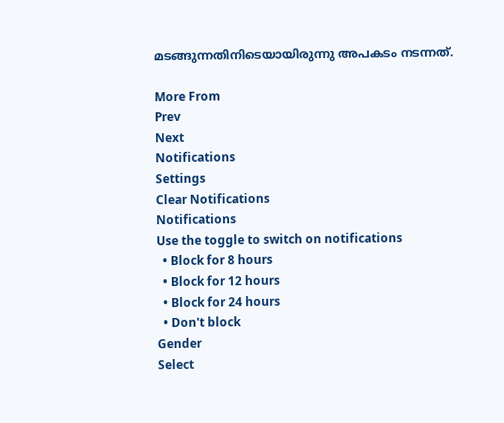മടങ്ങുന്നതിനിടെയായിരുന്നു അപകടം നടന്നത്.

More From
Prev
Next
Notifications
Settings
Clear Notifications
Notifications
Use the toggle to switch on notifications
  • Block for 8 hours
  • Block for 12 hours
  • Block for 24 hours
  • Don't block
Gender
Select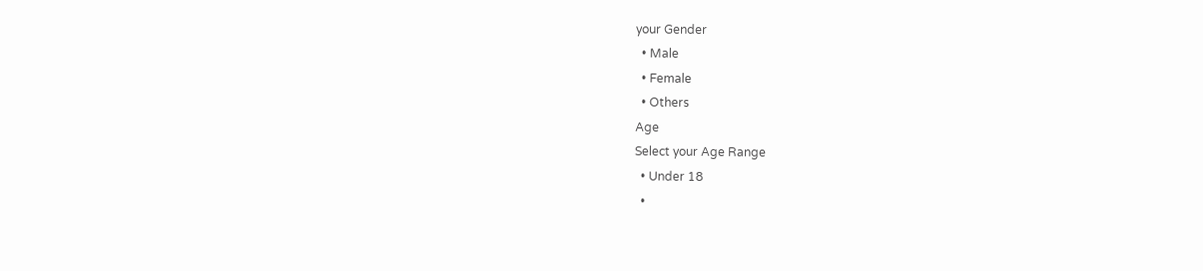your Gender
  • Male
  • Female
  • Others
Age
Select your Age Range
  • Under 18
  •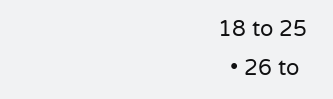18 to 25
  • 26 to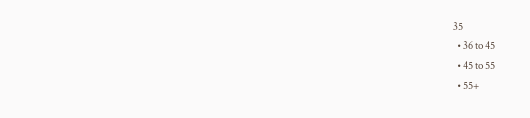35
  • 36 to 45
  • 45 to 55
  • 55+